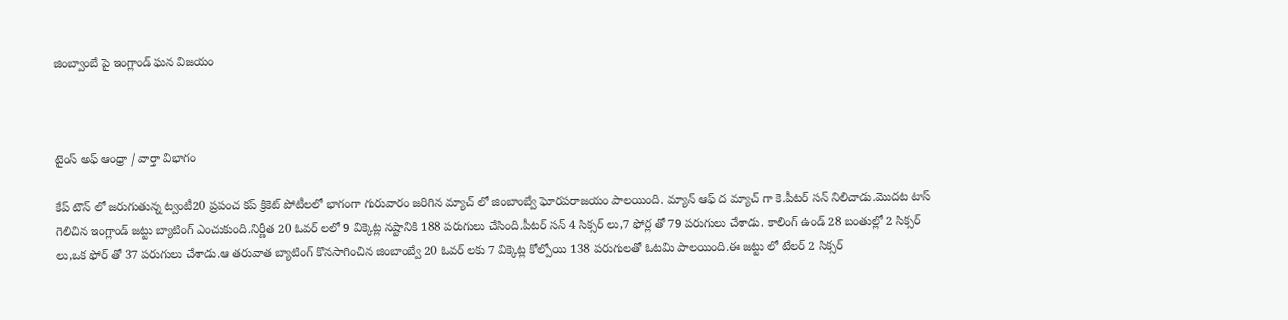జింబ్వాంబే పై ఇంగ్లాండ్ ఘన విజయం



టైంస్ అఫ్ ఆంధ్రా / వార్తా విభాగం

కేప్ టౌన్ లో జరుగుతున్న ట్వంటీ20 ప్రపంచ కప్ క్రికెట్ పోటీలలో భాగంగా గురువారం జరిగిన మ్యాచ్ లో జింబాంబ్వే ఘోరపరాజయం పాలయింది. మ్యాన్ ఆఫ్ ద మ్యాచ్ గా కె.పీటర్ సన్ నిలిచాడు.మొదట టాస్ గెలిచిన ఇంగ్లాండ్ జట్టు బ్యాటింగ్ ఎంచుకుంది.నిర్ణీత 20 ఓవర్ లలో 9 విక్కెట్ల నష్టానికి 188 పరుగులు చేసింది.పీటర్ సన్ 4 సిక్సర్ లు,7 ఫోర్ల తో 79 పరుగులు చేశాడు. కాలింగ్ ఉండ్ 28 బంతుల్లో 2 సిక్సర్ లు,ఒక ఫోర్ తో 37 పరుగులు చేశాడు.ఆ తరువాత బ్యాటింగ్ కొనసాగించిన జింబాంబ్వే 20 ఓవర్ లకు 7 విక్కెట్ల కోల్పోయి 138 పరుగులతో ఓటమి పాలయింది.ఈ జట్టు లో టేలర్ 2 సిక్సర్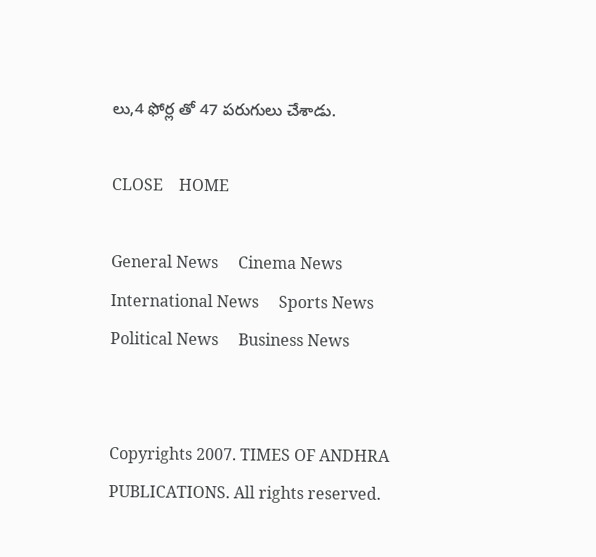లు,4 ఫోర్ల తో 47 పరుగులు చేశాడు.

CLOSE    HOME

General News     Cinema News     International News     Sports News     Political News     Business News


Copyrights 2007. TIMES OF ANDHRA PUBLICATIONS. All rights reserved.